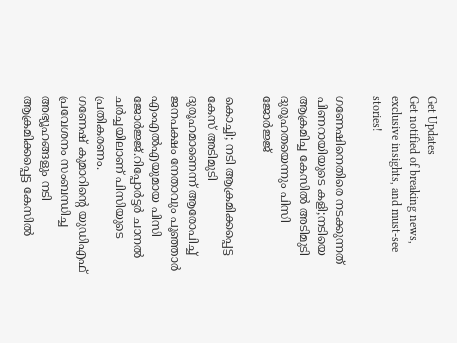Get Updates
Get notified of breaking news, exclusive insights, and must-see stories!

ഗണേഷിനെതിരെ നടക്കുന്നത് പിണറായിയുടെ കളി;നടിയെ ആക്രമിച്ച കേസിൽ അടിമുടി ദുരൂഹതയെന്നും പിസി ജോർജ്ജ്

കൊച്ചി; നടി ആക്രമിക്കപ്പെട്ട കേസ് അടിമുടി ദുരൂഹമാണെന്ന് ആരോപിച്ച് ജനപക്ഷം നേതാവും പൂഞ്ഞാർ എംഎൽഎയുമായ പിസി ജോർജ്ജ്.റിപ്പോർട്ടർ ചാനൽ ചർച്ചയിലാണ് പിസിയുടെ പ്രതികരണം.
ഗണേഷ് കുമാറിന്റെ യുഡിഎഫ് പ്രവേശനം സംബന്ധിച്ച അഭ്യൂഹങ്ങളും നടി ആക്രമിക്കപ്പെട്ട കേസിൽ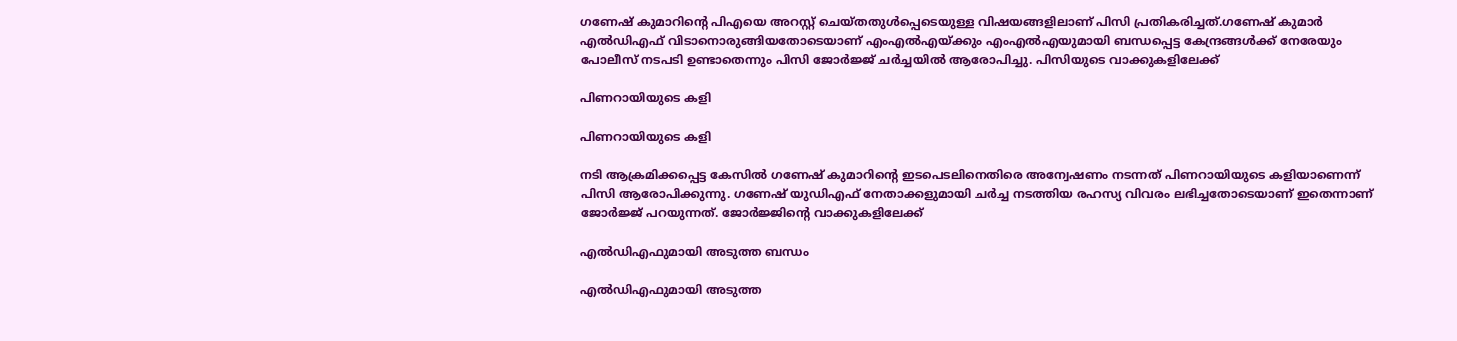ഗണേഷ് കുമാറിന്റെ പിഎയെ അറസ്റ്റ് ചെയ്തതുൾപ്പെടെയുള്ള വിഷയങ്ങളിലാണ് പിസി പ്രതികരിച്ചത്.ഗണേഷ് കുമാർ എൽഡിഎഫ് വിടാനൊരുങ്ങിയതോടെയാണ് എംഎൽഎയ്ക്കും എംഎൽഎയുമായി ബന്ധപ്പെട്ട കേന്ദ്രങ്ങൾക്ക് നേരേയും പോലീസ് നടപടി ഉണ്ടാതെന്നും പിസി ജോർജ്ജ് ചർച്ചയിൽ ആരോപിച്ചു. പിസിയുടെ വാക്കുകളിലേക്ക്

പിണറായിയുടെ കളി

പിണറായിയുടെ കളി

നടി ആക്രമിക്കപ്പെട്ട കേസിൽ ഗണേഷ് കുമാറിന്റെ ഇടപെടലിനെതിരെ അന്വേഷണം നടന്നത് പിണറായിയുടെ കളിയാണെന്ന് പിസി ആരോപിക്കുന്നു. ഗണേഷ് യുഡിഎഫ് നേതാക്കളുമായി ചർച്ച നടത്തിയ രഹസ്യ വിവരം ലഭിച്ചതോടെയാണ് ഇതെന്നാണ് ജോർജ്ജ് പറയുന്നത്. ജോർജ്ജിന്റെ വാക്കുകളിലേക്ക്

എൽഡിഎഫുമായി അടുത്ത ബന്ധം

എൽഡിഎഫുമായി അടുത്ത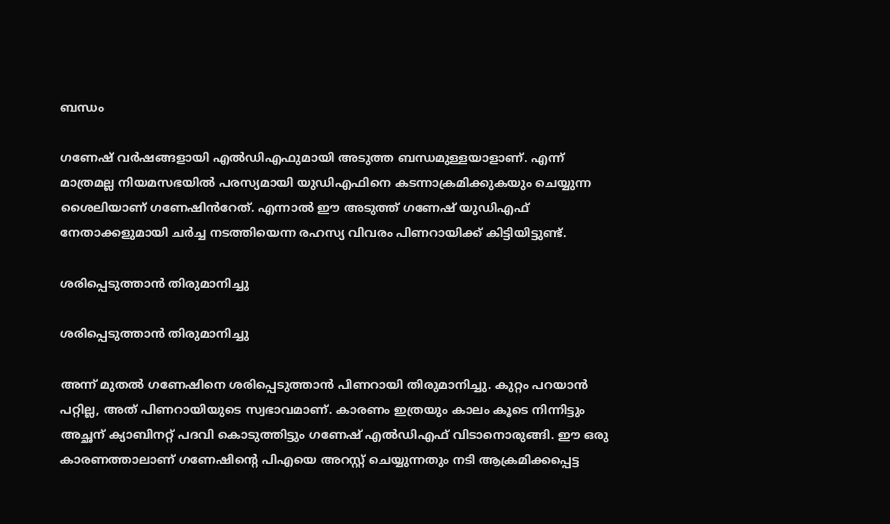ബന്ധം

ഗണേഷ് വർഷങ്ങളായി എൽഡിഎഫുമായി അടുത്ത ബന്ധമുള്ളയാളാണ്. എന്ന് മാത്രമല്ല നിയമസഭയിൽ പരസ്യമായി യുഡിഎഫിനെ കടന്നാക്രമിക്കുകയും ചെയ്യുന്ന ശൈലിയാണ് ഗണേഷിൻറേത്. എന്നാൽ ഈ അടുത്ത് ഗണേഷ് യുഡിഎഫ് നേതാക്കളുമായി ചർച്ച നടത്തിയെന്ന രഹസ്യ വിവരം പിണറായിക്ക് കിട്ടിയിട്ടുണ്ട്.

ശരിപ്പെടുത്താൻ തിരുമാനിച്ചു

ശരിപ്പെടുത്താൻ തിരുമാനിച്ചു

അന്ന് മുതൽ ഗണേഷിനെ ശരിപ്പെടുത്താൻ പിണറായി തിരുമാനിച്ചു. കുറ്റം പറയാൻ പറ്റില്ല, അത് പിണറായിയുടെ സ്വഭാവമാണ്. കാരണം ഇത്രയും കാലം കൂടെ നിന്നിട്ടും അച്ഛന് ക്യാബിനറ്റ് പദവി കൊടുത്തിട്ടും ഗണേഷ് എൽഡിഎഫ് വിടാനൊരുങ്ങി. ഈ ഒരു കാരണത്താലാണ് ഗണേഷിന്റെ പിഎയെ അറസ്റ്റ് ചെയ്യുന്നതും നടി ആക്രമിക്കപ്പെട്ട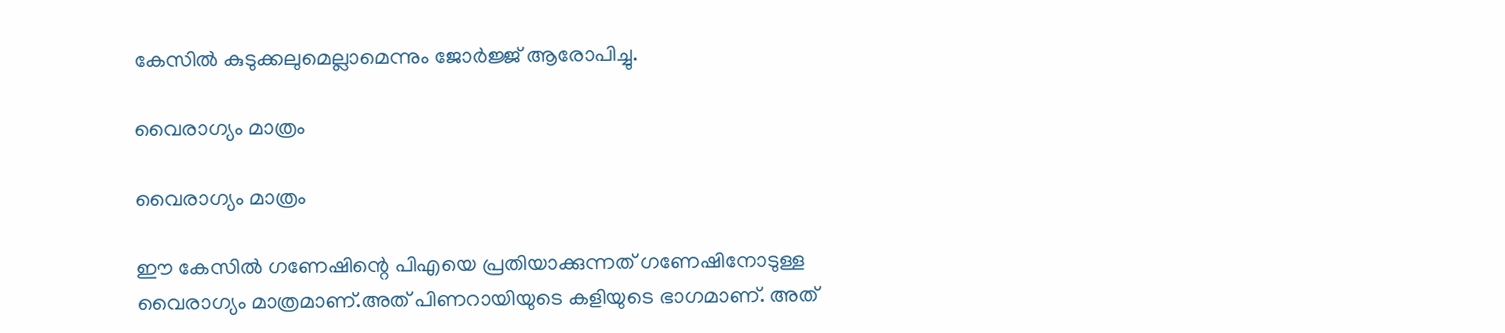കേസിൽ കുടുക്കലുമെല്ലാമെന്നും ജോർജ്ജ് ആരോപിച്ചു.

വൈരാഗ്യം മാത്രം

വൈരാഗ്യം മാത്രം

ഈ കേസിൽ ഗണേഷിന്റെ പിഎയെ പ്രതിയാക്കുന്നത് ഗണേഷിനോടുള്ള വൈരാഗ്യം മാത്രമാണ്.അത് പിണറായിയുടെ കളിയുടെ ഭാഗമാണ്. അത്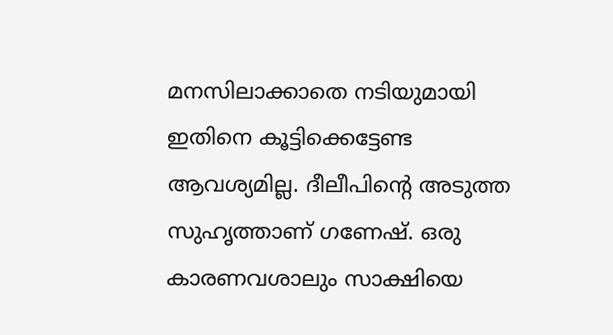മനസിലാക്കാതെ നടിയുമായി ഇതിനെ കൂട്ടിക്കെട്ടേണ്ട ആവശ്യമില്ല. ദീലീപിന്റെ അടുത്ത സുഹൃത്താണ് ഗണേഷ്. ഒരു കാരണവശാലും സാക്ഷിയെ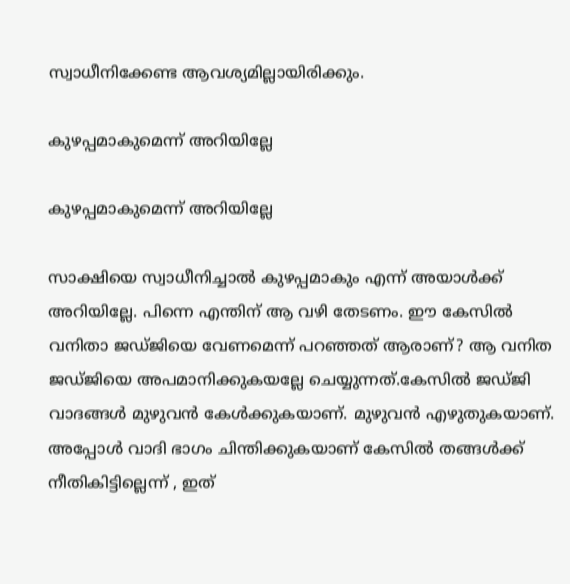സ്വാധീനിക്കേണ്ട ആവശ്യമില്ലായിരിക്കും.

കുഴപ്പമാകുമെന്ന് അറിയില്ലേ

കുഴപ്പമാകുമെന്ന് അറിയില്ലേ

സാക്ഷിയെ സ്വാധീനിച്ചാൽ കുഴപ്പമാകും എന്ന് അയാൾക്ക് അറിയില്ലേ. പിന്നെ എന്തിന് ആ വഴി തേടണം. ഈ കേസിൽ വനിതാ ജഡ്ജിയെ വേണമെന്ന് പറഞ്ഞത് ആരാണ്? ആ വനിത ജഡ്ജിയെ അപമാനിക്കുകയല്ലേ ചെയ്യുന്നത്.കേസിൽ ജഡ്ജി വാദങ്ങൾ മുഴുവൻ കേൾക്കുകയാണ്. മുഴുവൻ എഴുതുകയാണ്. അപ്പോൾ വാദി ഭാഗം ചിന്തിക്കുകയാണ് കേസിൽ തങ്ങൾക്ക് നീതികിട്ടില്ലെന്ന് , ഇത്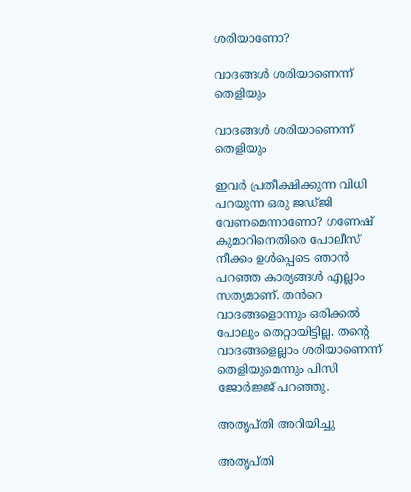ശരിയാണോ?

വാദങ്ങൾ ശരിയാണെന്ന് തെളിയും

വാദങ്ങൾ ശരിയാണെന്ന് തെളിയും

ഇവർ പ്രതീക്ഷിക്കുന്ന വിധി പറയുന്ന ഒരു ജഡ്ജി വേണമെന്നാണോ? ഗണേഷ് കുമാറിനെതിരെ പോലീസ് നീക്കം ഉൾപ്പെടെ ഞാൻ പറഞ്ഞ കാര്യങ്ങൾ എല്ലാം സത്യമാണ്. തൻറെ വാദങ്ങളൊന്നും ഒരിക്കൽ പോലും തെറ്റായിട്ടില്ല. തന്റെ വാദങ്ങളെല്ലാം ശരിയാണെന്ന് തെളിയുമെന്നും പിസി ജോർജ്ജ് പറഞ്ഞു.

അതൃപ്തി അറിയിച്ചു

അതൃപ്തി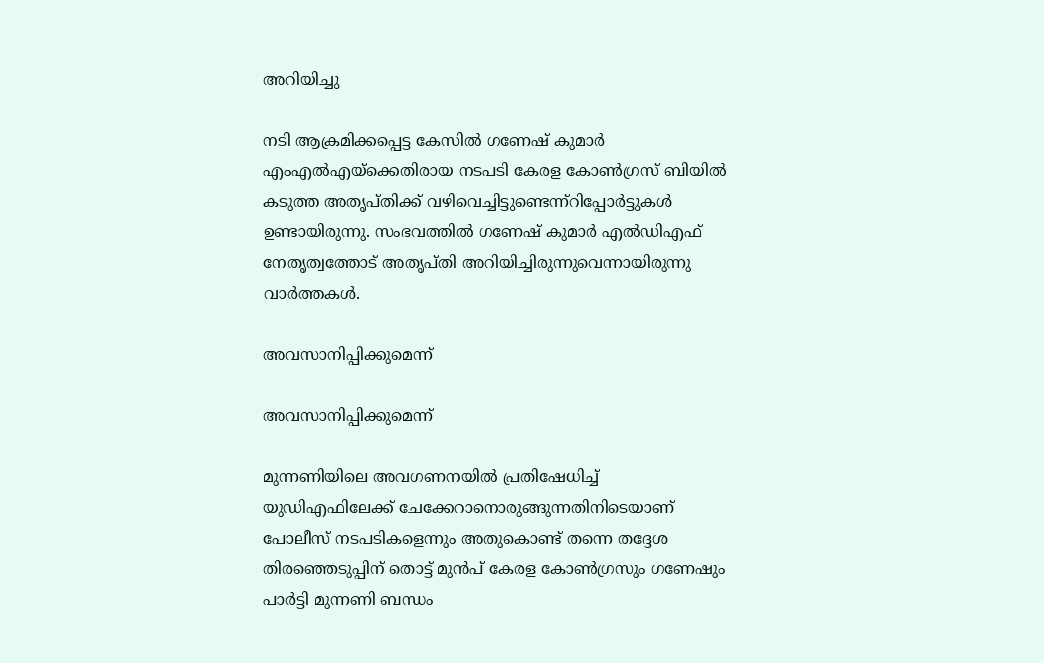അറിയിച്ചു

നടി ആക്രമിക്കപ്പെട്ട കേസിൽ ഗണേഷ് കുമാർ എംഎൽഎയ്ക്കെതിരായ നടപടി കേരള കോൺഗ്രസ് ബിയിൽ കടുത്ത അതൃപ്തിക്ക് വഴിവെച്ചിട്ടുണ്ടെന്ന്റിപ്പോർട്ടുകൾ ഉണ്ടായിരുന്നു. സംഭവത്തിൽ ഗണേഷ് കുമാർ എൽഡിഎഫ് നേതൃത്വത്തോട് അതൃപ്തി അറിയിച്ചിരുന്നുവെന്നായിരുന്നു വാർത്തകൾ.

അവസാനിപ്പിക്കുമെന്ന്

അവസാനിപ്പിക്കുമെന്ന്

മുന്നണിയിലെ അവഗണനയിൽ പ്രതിഷേധിച്ച് യുഡിഎഫിലേക്ക് ചേക്കേറാനൊരുങ്ങുന്നതിനിടെയാണ് പോലീസ് നടപടികളെന്നും അതുകൊണ്ട് തന്നെ തദ്ദേശ തിരഞ്ഞെടുപ്പിന് തൊട്ട് മുൻപ് കേരള കോൺഗ്രസും ഗണേഷും പാർട്ടി മുന്നണി ബന്ധം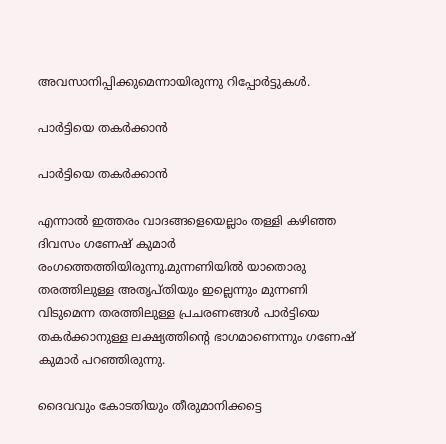അവസാനിപ്പിക്കുമെന്നായിരുന്നു റിപ്പോർട്ടുകൾ.

പാർട്ടിയെ തകർക്കാൻ

പാർട്ടിയെ തകർക്കാൻ

എന്നാൽ ഇത്തരം വാദങ്ങളെയെല്ലാം തള്ളി കഴിഞ്ഞ ദിവസം ഗണേഷ് കുമാർ രംഗത്തെത്തിയിരുന്നു.മുന്നണിയിൽ യാതൊരു തരത്തിലുള്ള അതൃപ്തിയും ഇല്ലെന്നും മുന്നണി വിടുമെന്ന തരത്തിലുള്ള പ്രചരണങ്ങൾ പാർട്ടിയെ തകർക്കാനുള്ള ലക്ഷ്യത്തിന്റെ ഭാഗമാണെന്നും ഗണേഷ് കുമാർ പറഞ്ഞിരുന്നു.

ദൈവവും കോടതിയും തീരുമാനിക്കട്ടെ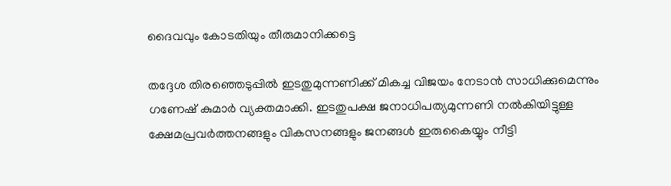ദൈവവും കോടതിയും തീരുമാനിക്കട്ടെ

തദ്ദേശ തിരഞ്ഞെടുപ്പില്‍ ഇടതുമുന്നണിക്ക് മികച്ച വിജയം നേടാൻ സാധിക്കുമെന്നും ഗണേഷ് കുമാർ വ്യക്തമാക്കി. ഇടതുപക്ഷ ജനാധിപത്യമുന്നണി നല്‍കിയിട്ടുള്ള ക്ഷേമപ്രവര്‍ത്തനങ്ങളും വികസനങ്ങളും ജനങ്ങള്‍ ഇരുകൈയ്യും നീട്ടി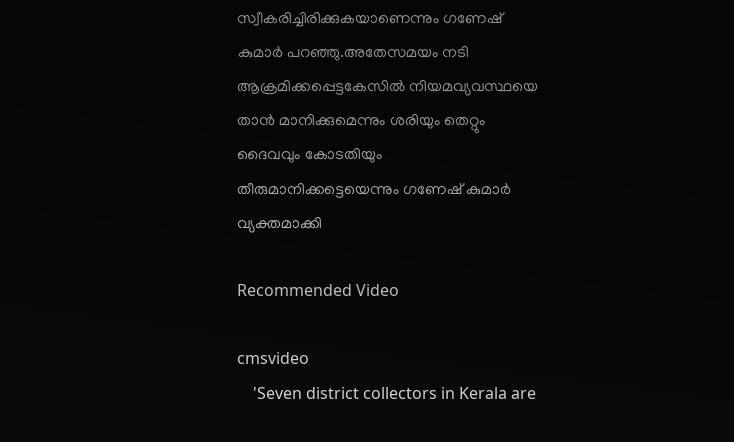സ്വീകരിച്ചിരിക്കുകയാണെന്നും ഗണേഷ് കുമാര്‍ പറഞ്ഞു.അതേസമയം നടി ആക്രമിക്കപ്പെട്ടകേസിൽ നിയമവ്യവസ്ഥയെ താൻ മാനിക്കുമെന്നും ശരിയും തെറ്റും ദൈവവും കോടതിയും തീരുമാനിക്കട്ടെയെന്നും ഗണേഷ് കുമാർ വ്യക്തമാക്കി

Recommended Video

cmsvideo
    'Seven district collectors in Kerala are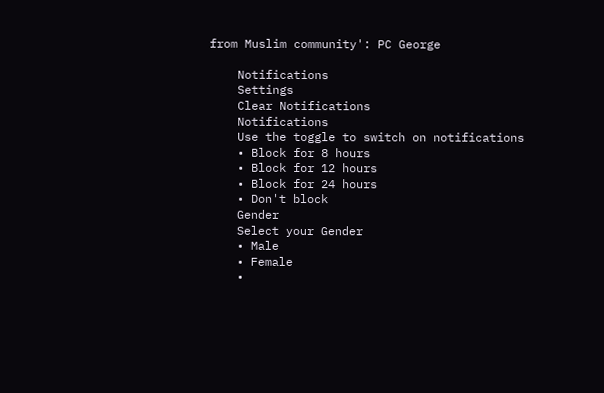from Muslim community': PC George

    Notifications
    Settings
    Clear Notifications
    Notifications
    Use the toggle to switch on notifications
    • Block for 8 hours
    • Block for 12 hours
    • Block for 24 hours
    • Don't block
    Gender
    Select your Gender
    • Male
    • Female
    •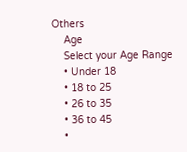Others
    Age
    Select your Age Range
    • Under 18
    • 18 to 25
    • 26 to 35
    • 36 to 45
    •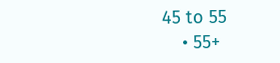45 to 55
    • 55+